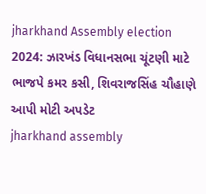jharkhand Assembly election 2024: ઝારખંડ વિધાનસભા ચૂંટણી માટે ભાજપે કમર કસી, શિવરાજસિંહ ચૌહાણે આપી મોટી અપડેટ
jharkhand assembly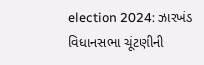election 2024: ઝારખંડ વિધાનસભા ચૂંટણીની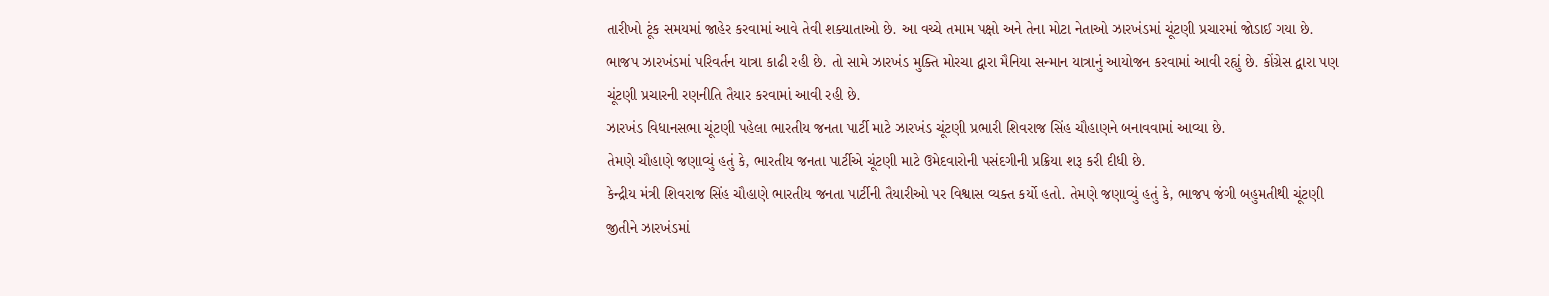તારીખો ટૂંક સમયમાં જાહેર કરવામાં આવે તેવી શક્યાતાઓ છે. આ વચ્ચે તમામ પક્ષો અને તેના મોટા નેતાઓ ઝારખંડમાં ચૂંટણી પ્રચારમાં જોડાઈ ગયા છે.
ભાજપ ઝારખંડમાં પરિવર્તન યાત્રા કાઢી રહી છે. તો સામે ઝારખંડ મુક્તિ મોરચા દ્વારા મૈનિયા સન્માન યાત્રાનું આયોજન કરવામાં આવી રહ્યું છે. કોંગ્રેસ દ્વારા પણ ચૂંટણી પ્રચારની રણનીતિ તૈયાર કરવામાં આવી રહી છે.
ઝારખંડ વિધાનસભા ચૂંટણી પહેલા ભારતીય જનતા પાર્ટી માટે ઝારખંડ ચૂંટણી પ્રભારી શિવરાજ સિંહ ચૌહાણને બનાવવામાં આવ્યા છે.
તેમણે ચૌહાણે જણાવ્યું હતું કે, ભારતીય જનતા પાર્ટીએ ચૂંટણી માટે ઉમેદવારોની પસંદગીની પ્રક્રિયા શરૂ કરી દીધી છે.
કેન્દ્રીય મંત્રી શિવરાજ સિંહ ચૌહાણે ભારતીય જનતા પાર્ટીની તૈયારીઓ પર વિશ્વાસ વ્યક્ત કર્યો હતો. તેમણે જણાવ્યું હતું કે, ભાજપ જંગી બહુમતીથી ચૂંટણી જીતીને ઝારખંડમાં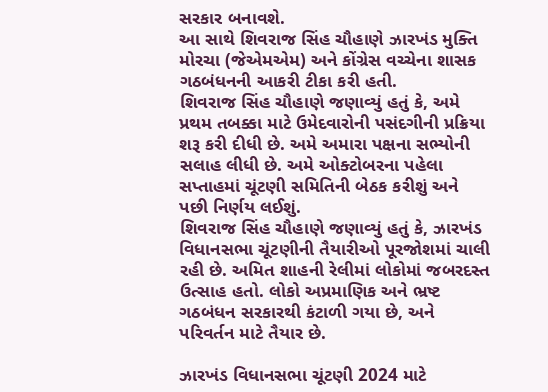સરકાર બનાવશે.
આ સાથે શિવરાજ સિંહ ચૌહાણે ઝારખંડ મુક્તિ મોરચા (જેએમએમ) અને કોંગ્રેસ વચ્ચેના શાસક ગઠબંધનની આકરી ટીકા કરી હતી.
શિવરાજ સિંહ ચૌહાણે જણાવ્યું હતું કે, અમે પ્રથમ તબક્કા માટે ઉમેદવારોની પસંદગીની પ્રક્રિયા શરૂ કરી દીધી છે. અમે અમારા પક્ષના સભ્યોની સલાહ લીધી છે. અમે ઓક્ટોબરના પહેલા સપ્તાહમાં ચૂંટણી સમિતિની બેઠક કરીશું અને પછી નિર્ણય લઈશું.
શિવરાજ સિંહ ચૌહાણે જણાવ્યું હતું કે, ઝારખંડ વિધાનસભા ચૂંટણીની તૈયારીઓ પૂરજોશમાં ચાલી રહી છે. અમિત શાહની રેલીમાં લોકોમાં જબરદસ્ત ઉત્સાહ હતો. લોકો અપ્રમાણિક અને ભ્રષ્ટ ગઠબંધન સરકારથી કંટાળી ગયા છે, અને પરિવર્તન માટે તૈયાર છે.

ઝારખંડ વિધાનસભા ચૂંટણી 2024 માટે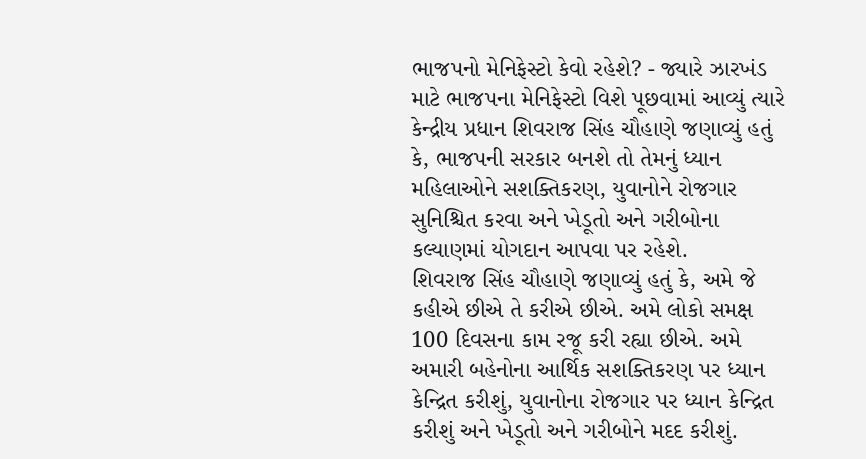ભાજપનો મેનિફેસ્ટો કેવો રહેશે? - જ્યારે ઝારખંડ માટે ભાજપના મેનિફેસ્ટો વિશે પૂછવામાં આવ્યું ત્યારે કેન્દ્રીય પ્રધાન શિવરાજ સિંહ ચૌહાણે જણાવ્યું હતું કે, ભાજપની સરકાર બનશે તો તેમનું ધ્યાન મહિલાઓને સશક્તિકરણ, યુવાનોને રોજગાર સુનિશ્ચિત કરવા અને ખેડૂતો અને ગરીબોના કલ્યાણમાં યોગદાન આપવા પર રહેશે.
શિવરાજ સિંહ ચૌહાણે જણાવ્યું હતું કે, અમે જે કહીએ છીએ તે કરીએ છીએ. અમે લોકો સમક્ષ 100 દિવસના કામ રજૂ કરી રહ્યા છીએ. અમે અમારી બહેનોના આર્થિક સશક્તિકરણ પર ધ્યાન કેન્દ્રિત કરીશું, યુવાનોના રોજગાર પર ધ્યાન કેન્દ્રિત કરીશું અને ખેડૂતો અને ગરીબોને મદદ કરીશું.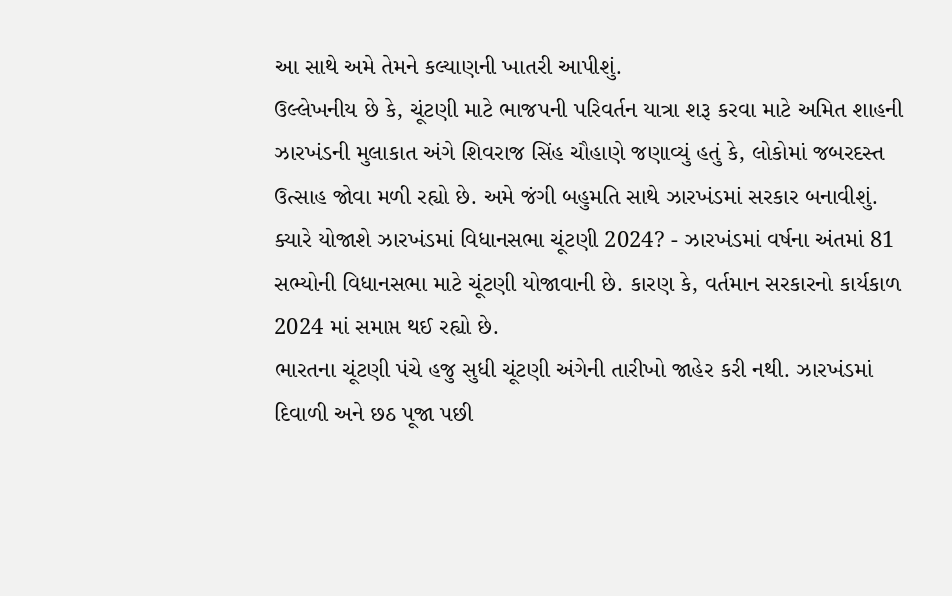આ સાથે અમે તેમને કલ્યાણની ખાતરી આપીશું.
ઉલ્લેખનીય છે કે, ચૂંટણી માટે ભાજપની પરિવર્તન યાત્રા શરૂ કરવા માટે અમિત શાહની ઝારખંડની મુલાકાત અંગે શિવરાજ સિંહ ચૌહાણે જણાવ્યું હતું કે, લોકોમાં જબરદસ્ત ઉત્સાહ જોવા મળી રહ્યો છે. અમે જંગી બહુમતિ સાથે ઝારખંડમાં સરકાર બનાવીશું.
ક્યારે યોજાશે ઝારખંડમાં વિધાનસભા ચૂંટણી 2024? - ઝારખંડમાં વર્ષના અંતમાં 81 સભ્યોની વિધાનસભા માટે ચૂંટણી યોજાવાની છે. કારણ કે, વર્તમાન સરકારનો કાર્યકાળ 2024 માં સમાપ્ત થઈ રહ્યો છે.
ભારતના ચૂંટણી પંચે હજુ સુધી ચૂંટણી અંગેની તારીખો જાહેર કરી નથી. ઝારખંડમાં દિવાળી અને છઠ પૂજા પછી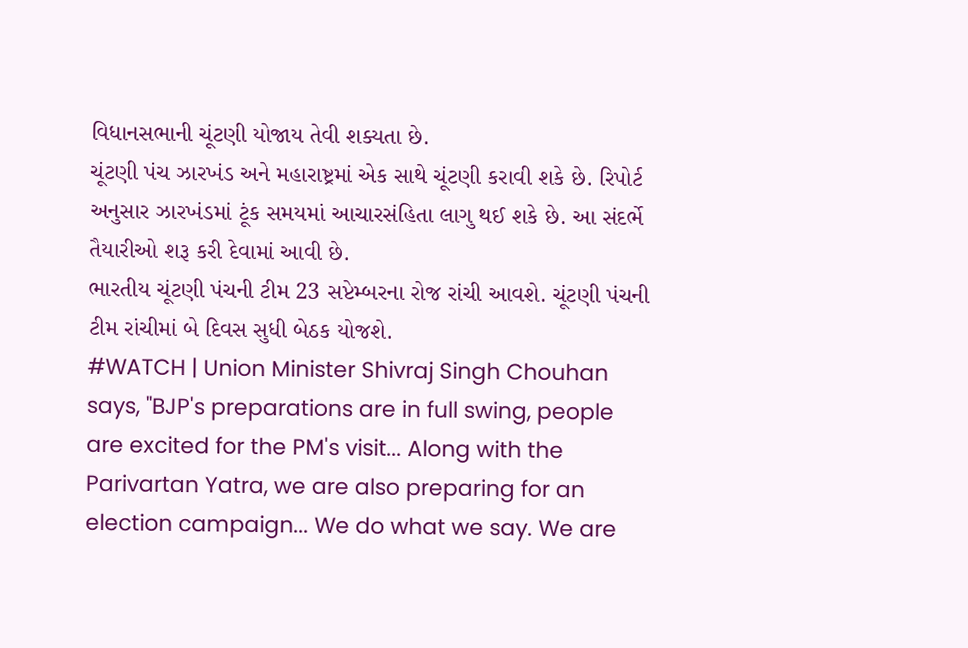વિધાનસભાની ચૂંટણી યોજાય તેવી શક્યતા છે.
ચૂંટણી પંચ ઝારખંડ અને મહારાષ્ટ્રમાં એક સાથે ચૂંટણી કરાવી શકે છે. રિપોર્ટ અનુસાર ઝારખંડમાં ટૂંક સમયમાં આચારસંહિતા લાગુ થઈ શકે છે. આ સંદર્ભે તૈયારીઓ શરૂ કરી દેવામાં આવી છે.
ભારતીય ચૂંટણી પંચની ટીમ 23 સપ્ટેમ્બરના રોજ રાંચી આવશે. ચૂંટણી પંચની ટીમ રાંચીમાં બે દિવસ સુધી બેઠક યોજશે.
#WATCH | Union Minister Shivraj Singh Chouhan says, "BJP's preparations are in full swing, people are excited for the PM's visit... Along with the Parivartan Yatra, we are also preparing for an election campaign... We do what we say. We are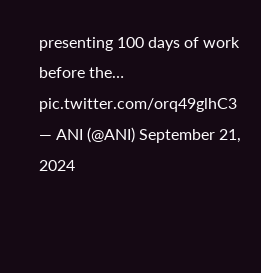presenting 100 days of work before the… pic.twitter.com/orq49glhC3
— ANI (@ANI) September 21, 2024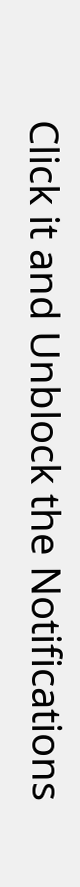Click it and Unblock the Notifications